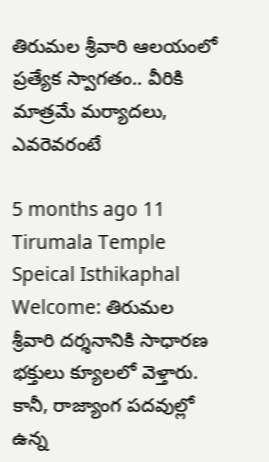తిరుమల శ్రీవారి ఆలయంలో ప్రత్యేక స్వాగతం.. వీరికి మాత్రమే మర్యాదలు, ఎవరెవరంటే

5 months ago 11
Tirumala Temple Speical Isthikaphal Welcome: తిరుమల శ్రీవారి దర్శనానికి సాధారణ భక్తులు క్యూలలో వెళ్తారు. కానీ, రాజ్యాంగ పదవుల్లో ఉన్న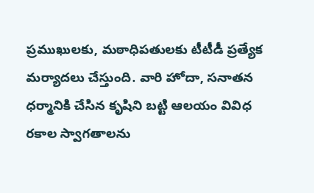ప్రముఖులకు, మఠాధిపతులకు టీటీడీ ప్రత్యేక మర్యాదలు చేస్తుంది. వారి హోదా, సనాతన ధర్మానికి చేసిన కృషిని బట్టి ఆలయం వివిధ రకాల స్వాగతాలను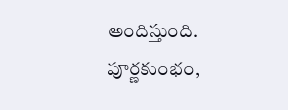అందిస్తుంది. పూర్ణకుంభం,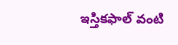ఇస్తికఫాల్ వంటి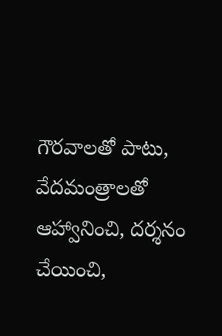గౌరవాలతో పాటు, వేదమంత్రాలతో ఆహ్వానించి, దర్శనం చేయించి,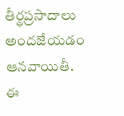తీర్థప్రసాదాలు అందజేయడం ఆనవాయితీ. ఈ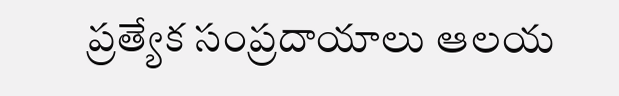ప్రత్యేక సంప్రదాయాలు ఆలయ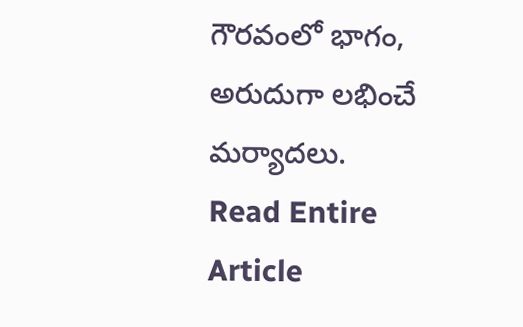గౌరవంలో భాగం, అరుదుగా లభించే మర్యాదలు.
Read Entire Article